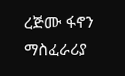ረጅሙ ፋኖን ማስፈራሪያ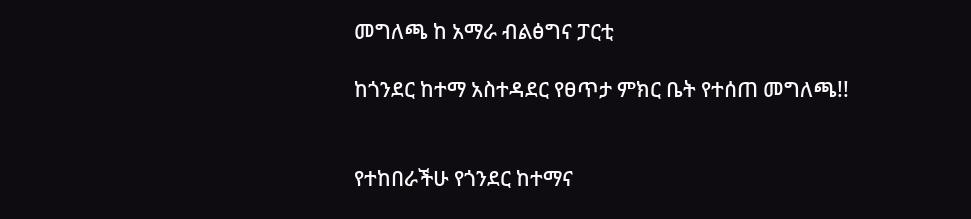መግለጫ ከ አማራ ብልፅግና ፓርቲ

ከጎንደር ከተማ አስተዳደር የፀጥታ ምክር ቤት የተሰጠ መግለጫ!!


የተከበራችሁ የጎንደር ከተማና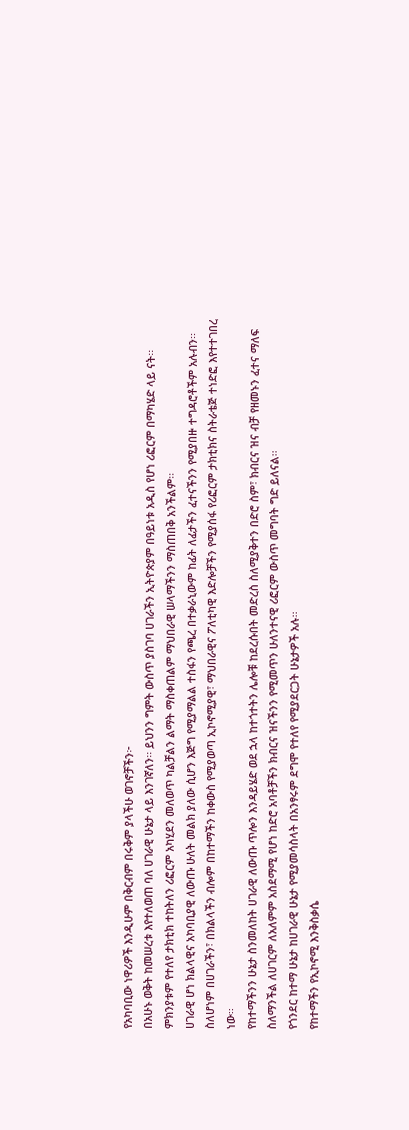የአካባቢው ነዋሪዎች እንዲሁም በቅርብም በሩቅም ያላችሁ ወገኖቻችን፦
በአሁኑ ወቅት ከመሠረቱ እየተለወጠ ባለ ሀገራዊ ሁኔታ ላይ እንገኛለን፡፡ ይህንን ግምት ውስጥ ያስገባ ሀገራችን ኢትዮጵያም በዓይነቱ አዲስ የሆነ ሪፎርም በማካሄድ ላይ ናት፡፡ ምክንያቱም የተለየ ታክቲክ ተከትለን ሪፎርም አካሂደን መለወጥ ካልቻልን ልማት ማስቀጠልም ማህበራዊ ሠላማችንን ማስጠበቅ አንችልም፡፡
ሀገራዊ ሆነ ክልላዊና አካባቢያዊ ለውጡ ሁለት መልክ ያለው ሲሆን እጅግ የሚያማልል ተስፋን የጫረ በተቃራኒውም ከፊት ለፊታችን ፈተናችንን የሚያበዙ ተግዳሮቶችም አሉብን፡፡
ስለሆነም በሀገራችን፣ በክልላችን ብሎም በከተማችን ከቀውስ የሚያወጣ ኢኮኖሚያዊ፣ ማህበራዊና ፖለቲካዊ እድሎቻችን የሚያሰፋ የሪፎርም ታክቲክና ስትራቴጅ ተነድፎ እየተተገበረ ነው፡፡
የከተማችንን ሁኔታ ስንመለከት ሀገራዊ ለውጡ ጥሎን እንዳይሄድ ወደ ኋላ ከተጎተትን ሌሎቹ ከደረሱበት መድረስ ስለሚያቅተን በድሮ ስም፣ ክብርና ዝና ብቻ የዘመኑን ፈተና ማለፍ ስለማንችል ለሀገርም ለአለምም አስደማሚ የሆነ ከድሮ አባቶቻችን ክብርና ዝናችንን የሚመጥን ሁለንተናዊ ሪፎርም ውስጥ መግባት ግድ ይለናል፡፡
የጎንደር ከተማ ሁኔታ ከሀገራዊ ሁኔታ የሚያመሳስላት በአንፃሩም ደግሞ የተለየ የሚያደርጋት ሁኔታዎች አሉ፡፡
የከተማችን የኢኮኖሚ እንቅስቃሴ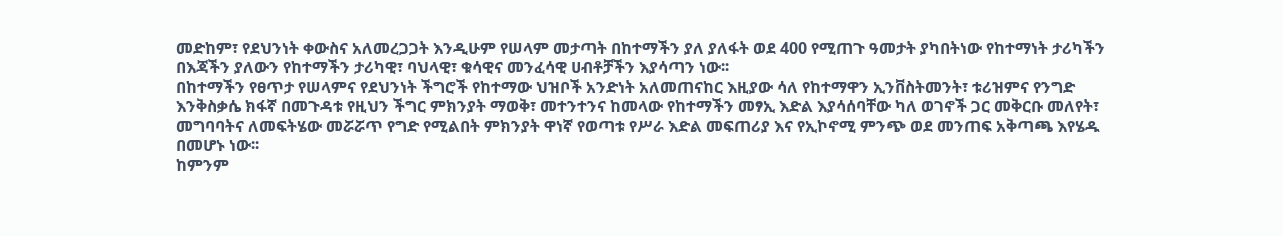መድከም፣ የደህንነት ቀውስና አለመረጋጋት እንዲሁም የሠላም መታጣት በከተማችን ያለ ያለፋት ወደ 400 የሚጠጉ ዓመታት ያካበትነው የከተማነት ታሪካችን በእጃችን ያለውን የከተማችን ታሪካዊ፣ ባህላዊ፣ ቁሳዊና መንፈሳዊ ሀብቶቻችን እያሳጣን ነው፡፡
በከተማችን የፀጥታ የሠላምና የደህንነት ችግሮች የከተማው ህዝቦች አንድነት አለመጠናከር እዚያው ሳለ የከተማዋን ኢንቨስትመንት፣ ቱሪዝምና የንግድ እንቅስቃሴ ክፋኛ በመጉዳቱ የዚህን ችግር ምክንያት ማወቅ፣ መተንተንና ከመላው የከተማችን መፃኢ እድል እያሳሰባቸው ካለ ወገኖች ጋር መቅርቡ መለየት፣ መግባባትና ለመፍትሄው መሯሯጥ የግድ የሚልበት ምክንያት ዋነኛ የወጣቱ የሥራ እድል መፍጠሪያ እና የኢኮኖሚ ምንጭ ወደ መንጠፍ አቅጣጫ እየሄዱ በመሆኑ ነው፡፡
ከምንም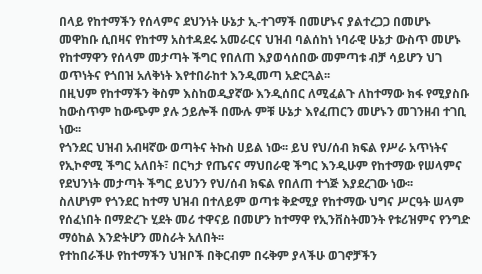በላይ የከተማችን የሰላምና ደህንነት ሁኔታ ኢ-ተገማች በመሆኑና ያልተረጋጋ በመሆኑ መዋከቡ ሲበዛና የከተማ አስተዳደሩ አመራርና ህዝብ ባልሰከነ ነባራዊ ሁኔታ ውስጥ መሆኑ የከተማዋን የሰላም መታጣት ችግር የበለጠ እያወሳሰበው መምጣቱ ብቻ ሳይሆን ህገ ወጥነትና የጎበዝ አለቅነት እየተበራከተ እንዲመጣ አድርጓል፡፡
በዚህም የከተማችን ቅስም እስከወዲያኛው እንዲሰበር ለሚፈልጉ ለከተማው ክፋ የሚያስቡ ከውስጥም ከውጭም ያሉ ኃይሎች በሙሉ ምቹ ሁኔታ እየፈጠርን መሆኑን መገንዘብ ተገቢ ነው፡፡
የጎንደር ህዝብ አብዛኛው ወጣትና ትኩስ ሀይል ነው፡፡ ይህ የህ/ሰብ ክፍል የሥራ አጥነትና የኢኮኖሚ ችግር አለበት፣ በርካታ የጤናና ማህበራዊ ችግር እንዲሁም የከተማው የሠላምና የደህንነት መታጣት ችግር ይህንን የህ/ሰብ ክፍል የበለጠ ተጎጅ እያደረገው ነው፡፡
ስለሆነም የጎንደር ከተማ ህዝብ በተለይም ወጣቱ ቅድሚያ የከተማው ህግና ሥርዓት ሠላም የሰፈነበት በማድረጉ ሂደት መሪ ተዋናይ በመሆን ከተማዋ የኢንቨስትመንት የቱሪዝምና የንግድ ማዕከል እንድትሆን መስራት አለበት፡፡
የተከበራችሁ የከተማችን ህዝቦች በቅርብም በሩቅም ያላችሁ ወገኖቻችን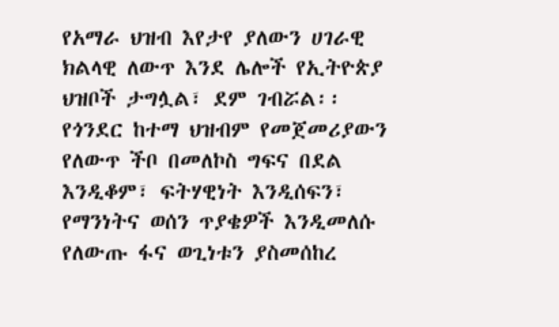የአማራ ህዝብ እየታየ ያለውን ሀገራዊ ክልላዊ ለውጥ እንደ ሌሎች የኢትዮጵያ ህዝቦች ታግሏል፣ ደም ገብሯል፡፡ የጎንደር ከተማ ህዝብም የመጀመሪያውን የለውጥ ችቦ በመለኮስ ግፍና በደል እንዲቆም፣ ፍትሃዊነት እንዲሰፍን፣ የማንነትና ወሰን ጥያቄዎች እንዲመለሱ የለውጡ ፋና ወጊነቱን ያስመሰከረ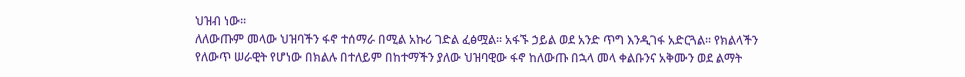ህዝብ ነው፡፡
ለለውጡም መላው ህዝባችን ፋኖ ተሰማራ በሚል አኩሪ ገድል ፈፅሟል፡፡ አፋኙ ኃይል ወደ አንድ ጥግ እንዲገፋ አድርጓል፡፡ የክልላችን የለውጥ ሠራዊት የሆነው በክልሉ በተለይም በከተማችን ያለው ህዝባዊው ፋኖ ከለውጡ በኋላ መላ ቀልቡንና አቅሙን ወደ ልማት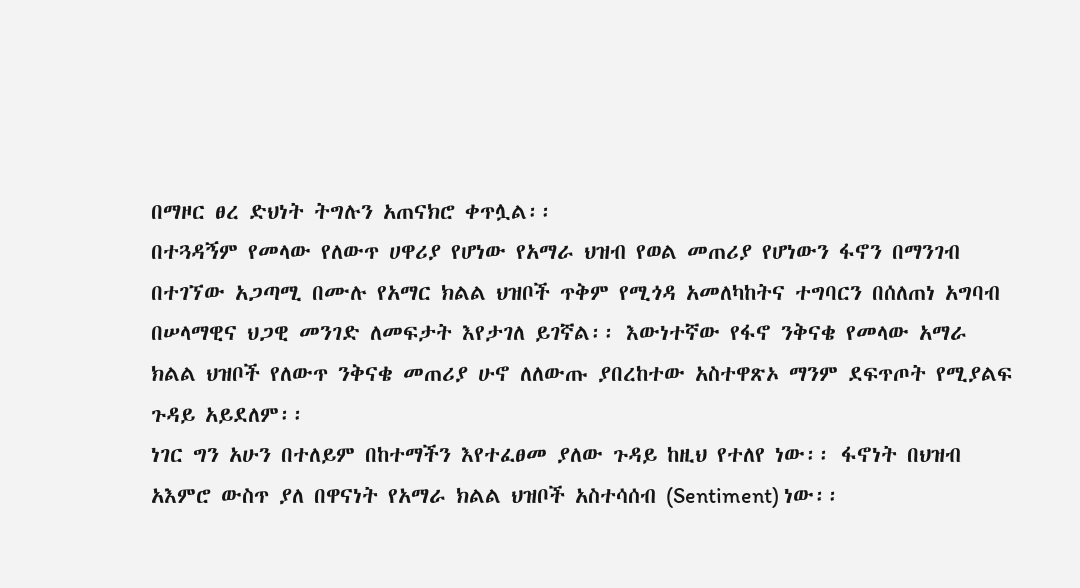በማዞር ፀረ ድህነት ትግሉን አጠናክሮ ቀጥሏል፡፡
በተጓዳኝም የመላው የለውጥ ሀዋሪያ የሆነው የአማራ ህዝብ የወል መጠሪያ የሆነውን ፋኖን በማንገብ በተገኘው አጋጣሚ በሙሉ የአማር ክልል ህዝቦች ጥቅም የሚጎዳ አመለካከትና ተግባርን በሰለጠነ አግባብ በሠላማዊና ህጋዊ መንገድ ለመፍታት እየታገለ ይገኛል፡፡ እውነተኛው የፋኖ ንቅናቄ የመላው አማራ ክልል ህዝቦች የለውጥ ንቅናቄ መጠሪያ ሁኖ ለለውጡ ያበረከተው አስተዋጽኦ ማንም ደፍጥጦት የሚያልፍ ጉዳይ አይደለም፡፡
ነገር ግን አሁን በተለይም በከተማችን እየተፈፀመ ያለው ጉዳይ ከዚህ የተለየ ነው፡፡ ፋኖነት በህዝብ አእምሮ ውስጥ ያለ በዋናነት የአማራ ክልል ህዝቦች አስተሳሰብ (Sentiment) ነው፡፡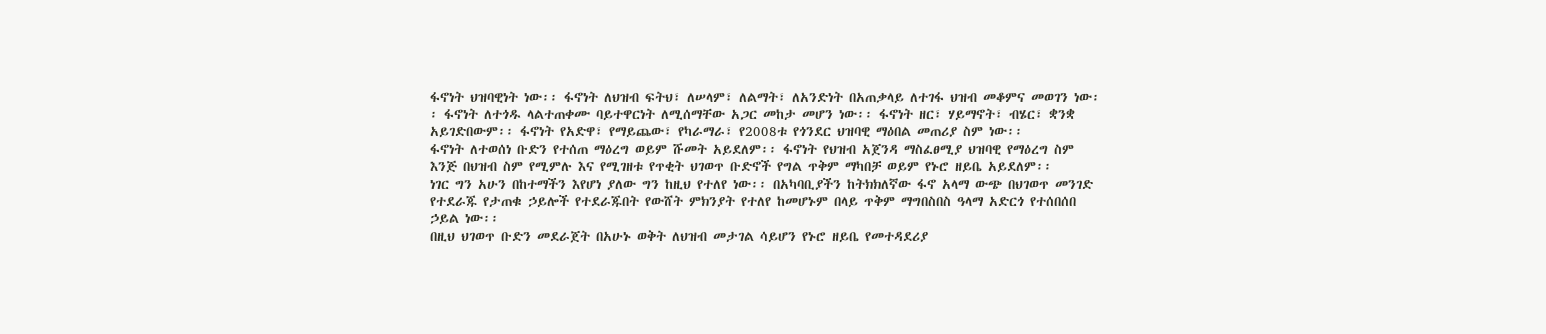ፋኖነት ህዝባዊነት ነው፡፡ ፋኖነት ለህዝብ ፍትህ፣ ለሠላም፣ ለልማት፣ ለአንድነት በአጠቃላይ ለተገፋ ህዝብ መቆምና መወገን ነው፡፡ ፋኖነት ለተጎዱ ላልተጠቀሙ ባይተዋርነት ለሚሰማቸው አጋር መከታ መሆን ነው፡፡ ፋኖነት ዘር፣ ሃይማኖት፣ ብሄር፣ ቋንቋ አይገድበውም፡፡ ፋኖነት የአድዋ፣ የማይጨው፣ የካራማራ፣ የ2008ቱ የጎንደር ህዝባዊ ማዕበል መጠሪያ ስም ነው፡፡
ፋኖነት ለተወሰነ ቡድን የተሰጠ ማዕረግ ወይም ሹመት አይደለም፡፡ ፋኖነት የህዝብ አጀንዳ ማስፈፀሚያ ህዝባዊ የማዕረግ ስም እንጅ በህዝብ ስም የሚምሉ እና የሚገዘቱ የጥቂት ህገወጥ ቡድኖች የግል ጥቅም ማካበቻ ወይም የኑሮ ዘይቤ አይደለም፡፡
ነገር ግን አሁን በከተማችን እየሆነ ያለው ግን ከዚህ የተለየ ነው፡፡ በአካባቢያችን ከትክክለኛው ፋኖ አላማ ውጭ በህገወጥ መንገድ የተደራጁ የታጠቁ ኃይሎች የተደራጁበት የውሸት ምክንያት የተለየ ከመሆኑም በላይ ጥቅም ማግበስበስ ዓላማ አድርጎ የተሰበሰበ ኃይል ነው፡፡
በዚህ ህገወጥ ቡድን መደራጀት በአሁኑ ወቅት ለህዝብ መታገል ሳይሆን የኑሮ ዘይቤ የመተዳደሪያ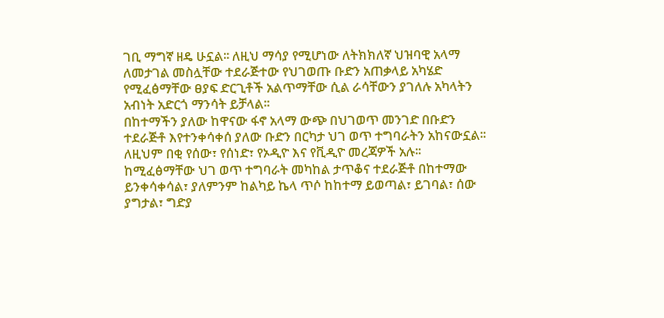ገቢ ማግኛ ዘዴ ሁኗል፡፡ ለዚህ ማሳያ የሚሆነው ለትክክለኛ ህዝባዊ አላማ ለመታገል መስሏቸው ተደራጅተው የህገወጡ ቡድን አጠቃላይ አካሄድ የሚፈፅማቸው ፀያፍ ድርጊቶች አልጥማቸው ሲል ራሳቸውን ያገለሉ አካላትን አብነት አድርጎ ማንሳት ይቻላል፡፡
በከተማችን ያለው ከዋናው ፋኖ አላማ ውጭ በህገወጥ መንገድ በቡድን ተደራጅቶ እየተንቀሳቀሰ ያለው ቡድን በርካታ ህገ ወጥ ተግባራትን አከናውኗል፡፡ ለዚህም በቂ የሰው፣ የሰነድ፣ የኦዲዮ እና የቪዲዮ መረጃዎች አሉ፡፡ ከሚፈፅማቸው ህገ ወጥ ተግባራት መካከል ታጥቆና ተደራጅቶ በከተማው ይንቀሳቀሳል፣ ያለምንም ከልካይ ኬላ ጥሶ ከከተማ ይወጣል፣ ይገባል፣ ሰው ያግታል፣ ግድያ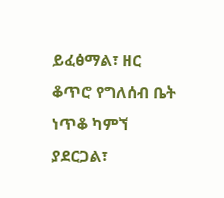ይፈፅማል፣ ዘር ቆጥሮ የግለሰብ ቤት ነጥቆ ካምኘ ያደርጋል፣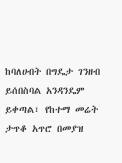ከባለሀብት በግዴታ ገንዘብ ይሰበስባል አንዳንዴም ይቀጣል፣ የከተማ መሬት ታጥቆ አጥሮ በመያዝ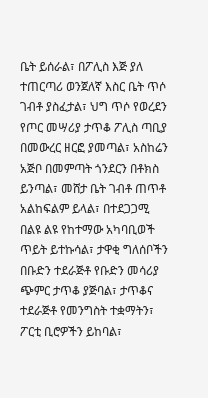ቤት ይሰራል፣ በፖሊስ እጅ ያለ ተጠርጣሪ ወንጀለኛ እስር ቤት ጥሶ ገብቶ ያስፈታል፣ ህግ ጥሶ የወረደን የጦር መሣሪያ ታጥቆ ፖሊስ ጣቢያ በመውረር ዘርፎ ያመጣል፣ አስከሬን አጅቦ በመምጣት ጎንደርን በቶክስ ይንጣል፣ መሸታ ቤት ገብቶ ጠጥቶ አልከፍልም ይላል፣ በተደጋጋሚ በልዩ ልዩ የከተማው አካባቢወች ጥይት ይተኩሳል፣ ታዋቂ ግለሰቦችን በቡድን ተደራጅቶ የቡድን መሳሪያ ጭምር ታጥቆ ያጅባል፣ ታጥቆና ተደራጅቶ የመንግስት ተቋማትን፣ ፖርቲ ቢሮዎችን ይከባል፣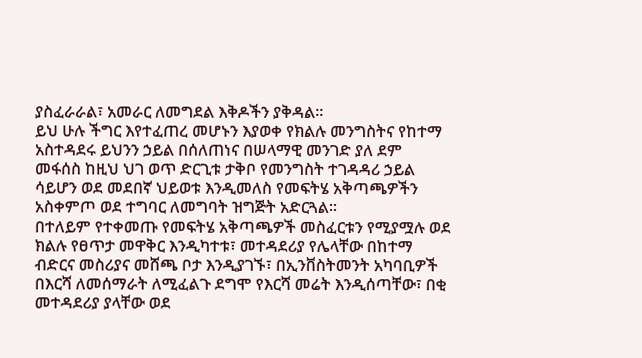ያስፈራራል፣ አመራር ለመግደል እቅዶችን ያቅዳል፡፡
ይህ ሁሉ ችግር እየተፈጠረ መሆኑን እያወቀ የክልሉ መንግስትና የከተማ አስተዳደሩ ይህንን ኃይል በሰለጠነና በሠላማዊ መንገድ ያለ ደም መፋሰስ ከዚህ ህገ ወጥ ድርጊቱ ታቅቦ የመንግስት ተገዳዳሪ ኃይል ሳይሆን ወደ መደበኛ ህይወቱ እንዲመለስ የመፍትሄ አቅጣጫዎችን አስቀምጦ ወደ ተግባር ለመግባት ዝግጅት አድርጓል፡፡
በተለይም የተቀመጡ የመፍትሄ አቅጣጫዎች መስፈርቱን የሚያሟሉ ወደ ክልሉ የፀጥታ መዋቅር እንዲካተቱ፣ መተዳደሪያ የሌላቸው በከተማ ብድርና መስሪያና መሸጫ ቦታ እንዲያገኙ፣ በኢንቨስትመንት አካባቢዎች በእርሻ ለመሰማራት ለሚፈልጉ ደግሞ የእርሻ መሬት እንዲሰጣቸው፣ በቂ መተዳደሪያ ያላቸው ወደ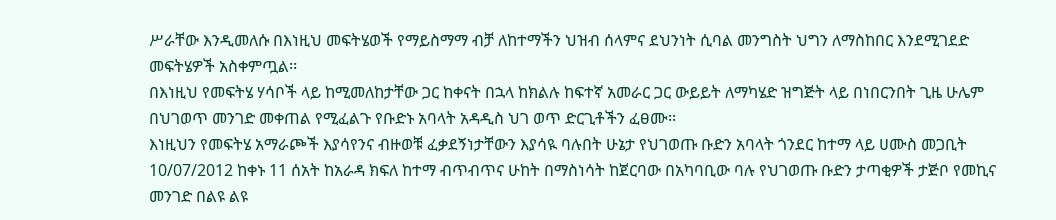ሥራቸው እንዲመለሱ በእነዚህ መፍትሄወች የማይስማማ ብቻ ለከተማችን ህዝብ ሰላምና ደህንነት ሲባል መንግስት ህግን ለማስከበር እንደሚገደድ መፍትሄዎች አስቀምጧል፡፡
በእነዚህ የመፍትሄ ሃሳቦች ላይ ከሚመለከታቸው ጋር ከቀናት በኋላ ከክልሉ ከፍተኛ አመራር ጋር ውይይት ለማካሄድ ዝግጅት ላይ በነበርንበት ጊዜ ሁሌም በህገወጥ መንገድ መቀጠል የሚፈልጉ የቡድኑ አባላት አዳዲስ ህገ ወጥ ድርጊቶችን ፈፀሙ፡፡
እነዚህን የመፍትሄ አማራጮች እያሳየንና ብዙወቹ ፈቃደኝነታቸውን እያሳዪ ባሉበት ሁኔታ የህገወጡ ቡድን አባላት ጎንደር ከተማ ላይ ሀሙስ መጋቢት 10/07/2012 ከቀኑ 11 ሰአት ከአራዳ ክፍለ ከተማ ብጥብጥና ሁከት በማስነሳት ከጀርባው በአካባቢው ባሉ የህገወጡ ቡድን ታጣቂዎች ታጅቦ የመኪና መንገድ በልዩ ልዩ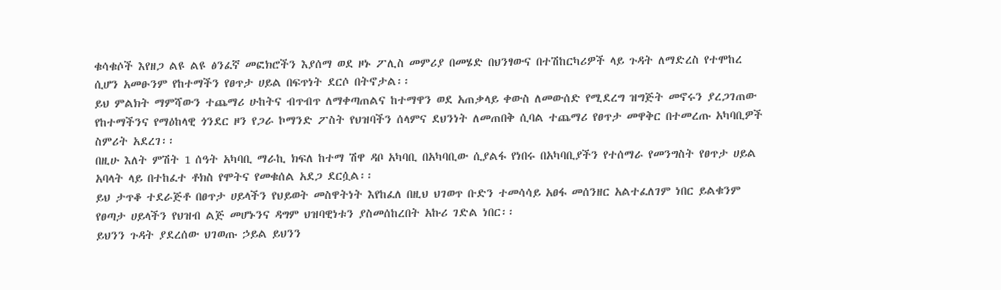ቁሳቁሶች እየዘጋ ልዩ ልዩ ፅንፈኛ መፎክሮችን እያሰማ ወደ ዞኑ ፖሊስ መምሪያ በመሄድ በህንፃውና በተሽከርካሪዎች ላይ ጉዳት ለማድረስ የተሞከረ ሲሆን አመፁንም የከተማችን የፀጥታ ሀይል በፍጥነት ደርሶ በትኖታል፡፡
ይህ ምልክት ማምሻውን ተጨማሪ ሁከትና ብጥብጥ ለማቀጣጠልና ከተማዋን ወደ አጠቃላይ ቀውስ ለመውሰድ የሚደረግ ዝግጅት መኖሩን ያረጋገጠው የከተማችንና የማዕከላዊ ጎንደር ዞን የጋራ ኮማንድ ፖስት የህዝባችን ሰላምና ደህንነት ለመጠበቅ ሲባል ተጨማሪ የፀጥታ መዋቅር በተመረጡ አካባቢዎች ስምሪት አደረገ፡፡
በዚሁ እለት ምሽት 1 ሰዓት አካባቢ ማራኪ ክፍለ ከተማ ሽዋ ዳቦ አካባቢ በአካባቢው ሲያልፋ የነበሩ በአካባቢያችን የተሰማራ የመንግስት የፀጥታ ሀይል አባላት ላይ በተከፈተ ቶክስ የሞትና የመቁሰል አደጋ ደርሷል፡፡
ይህ ታጥቆ ተደራጅቶ በፀጥታ ሀይላችን የህይወት መስዋትነት እየከፈለ በዚህ ህገወጥ ቡድን ተመሳሳይ አፀፋ መሰንዘር አልተፈለገም ነበር ይልቁንም የፀጣታ ሀይላችን የህዝብ ልጅ መሆኑንና ዳግም ህዝባዊነቱን ያስመሰከረበት አኩሪ ገድል ነበር፡፡
ይህንን ጉዳት ያደረሰው ህገወጡ ኃይል ይህንን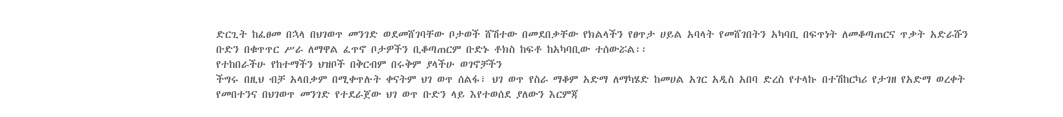ድርጊት ከፈፀመ በኋላ በህገወጥ መንገድ ወደመሸገባቸው ቦታወች ሸሽተው በመደበቃቸው የክልላችን የፀጥታ ሀይል አባላት የመሸገበትን አካባቢ በፍጥነት ለመቆጣጠርና ጥቃት አድራሹን ቡድን በቁጥጥር ሥራ ለማዋል ፈጥኖ ቦታዎችን ቢቆጣጠርም ቡድኑ ቶክስ ከፍቶ ከአካባቢው ተሰውሯል፡፡
የተከበራችሁ የከተማችን ህዝቦች በቅርብም በሩቅም ያላችሁ ወገኖቻችን
ችግሩ በዚህ ብቻ አላበቃም በሚቀጥሉት ቀናትም ህገ ወጥ ሰልፋ፣ ህገ ወጥ የስራ ማቆም አድማ ለማካሄድ ከመሀል አገር አዲስ አበባ ድረስ የተላኩ በተሽከርካሪ የታገዘ የአድማ ወረቀት የመበተንና በህገወጥ መንገድ የተደራጀው ህገ ወጥ ቡድን ላይ እየተወሰደ ያለውን እርምጃ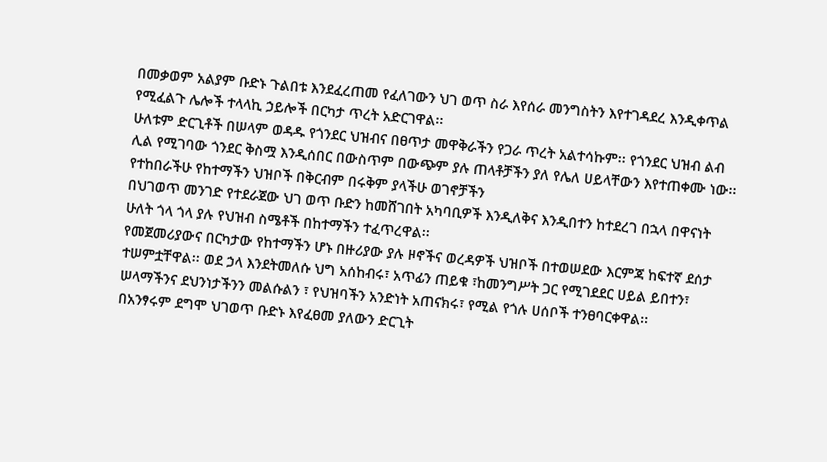በመቃወም አልያም ቡድኑ ጉልበቱ እንደፈረጠመ የፈለገውን ህገ ወጥ ስራ እየሰራ መንግስትን እየተገዳደረ እንዲቀጥል የሚፈልጉ ሌሎች ተላላኪ ኃይሎች በርካታ ጥረት አድርገዋል፡፡
ሁለቱም ድርጊቶች በሠላም ወዳዱ የጎንደር ህዝብና በፀጥታ መዋቅራችን የጋራ ጥረት አልተሳኩም፡፡ የጎንደር ህዝብ ልብ ሊል የሚገባው ጎንደር ቅስሟ እንዲሰበር በውስጥም በውጭም ያሉ ጠላቶቻችን ያለ የሌለ ሀይላቸውን እየተጠቀሙ ነው፡፡
የተከበራችሁ የከተማችን ህዝቦች በቅርብም በሩቅም ያላችሁ ወገኖቻችን
በህገወጥ መንገድ የተደራጀው ህገ ወጥ ቡድን ከመሸገበት አካባቢዎች እንዲለቅና እንዲበተን ከተደረገ በኋላ በዋናነት ሁለት ጎላ ጎላ ያሉ የህዝብ ስሜቶች በከተማችን ተፈጥረዋል፡፡
የመጀመሪያውና በርካታው የከተማችን ሆኑ በዙሪያው ያሉ ዞኖችና ወረዳዎች ህዝቦች በተወሠደው እርምጃ ከፍተኛ ደሰታ ተሠምቷቸዋል፡፡ ወደ ኃላ እንደትመለሱ ህግ አሰከብሩ፣ አጥፊን ጠይቁ ፣ከመንግሥት ጋር የሚገደደር ሀይል ይበተን፣ ሠላማችንና ደህንነታችንን መልሱልን ፣ የህዝባችን አንድነት አጠናክሩ፣ የሚል የጎሉ ሀሰቦች ተንፀባርቀዋል፡፡
በአንፃሩም ደግሞ ህገወጥ ቡድኑ እየፈፀመ ያለውን ድርጊት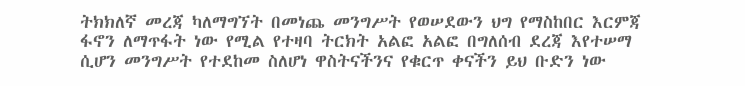ትክክለኛ መረጃ ካለማግኘት በመነጨ መንግሥት የወሠደውን ህግ የማስከበር እርምጃ ፋኖን ለማጥፋት ነው የሚል የተዛባ ትርክት አልፎ አልፎ በግለሰብ ደረጃ እየተሠማ ሲሆን መንግሥት የተደከመ ስለሆነ ዋስትናችንና የቁርጥ ቀናችን ይህ ቡድን ነው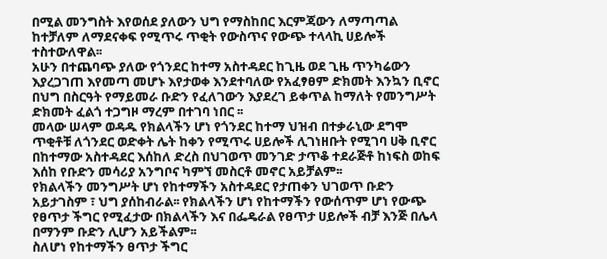በሚል መንግስት እየወሰደ ያለውን ህግ የማስከበር እርምጃውን ለማጣጣል ከተቻለም ለማደናቀፍ የሚጥሩ ጥቂት የውስጥና የውጭ ተላላኪ ሀይሎች ተስተውለዋል፡፡
አሁን በተጨባጭ ያለው የጎንደር ከተማ አስተዳደር ከጊዜ ወደ ጊዜ ጥንካሬውን እያረጋገጠ እየመጣ መሆኑ እየታወቀ እንደተባለው የአፈፃፀም ድክመት እንኳን ቢኖር በህግ በስርዓት የማይመራ ቡድን የፈለገውን እያደረገ ይቀጥል ከማለት የመንግሥት ድክመት ፈልጎ ተጋግዞ ማረም በተገባ ነበር ፡፡
መላው ሠላም ወዳዱ የክልላችን ሆነ የጎንደር ከተማ ህዝብ በተቃራኒው ደግሞ ጥቂቶቹ ለጎንደር ወድቀት ሌት ከቀን የሚጥሩ ሀይሎች ሊገነዘቡት የሚገባ ሀቅ ቢኖር በከተማው አስተዳደር እሰከለ ድረስ በህገወጥ መንገድ ታጥቆ ተደራጅቶ ከነፍስ ወከፍ እሰከ የቡድን መሳሪያ አንግቦና ካምኘ መስርቶ መኖር አይቻልም፡፡
የክልላችን መንግሥት ሆነ የከተማችን አስተዳደር የታጠቀን ህገወጥ ቡድን አይታገስም ፣ ህግ ያሰከብራል፡፡ የክልላችን ሆነ የከተማችን የውሰጥም ሆነ የውጭ የፀጥታ ችግር የሚፈታው በክልላችን እና በፌዴራል የፀጥታ ሀይሎች ብቻ እንጅ በሌላ በማንም ቡድን ሊሆን አይችልም፡፡
ስለሆነ የከተማችን ፀጥታ ችግር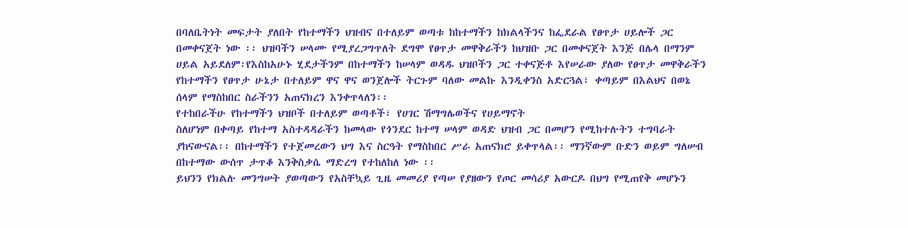በባለቤትነት መፍታት ያለበት የከተማችን ህዝብና በተለይም ወጣቱ ከከተማችን ከክልላችንና ከፌደራል የፀጥታ ሀይሎች ጋር በመቀናጀት ነው ፡፡ ህዝባችን ሠላሙ የሚያረጋግጥለት ደግሞ የፀጥታ መዋቅራችን ከህዝቡ ጋር በመቀናጀት እንጅ በሌላ በማንም ሀይል አይደለም፡የእስከአሁኑ ሂደታችንም በከተማችን ከሠላም ወዳዱ ህዝቦችን ጋር ተቀናጅቶ እየሠራው ያለው የፀጥታ መዋቅራችን የከተማችን የፀጥታ ሁኔታ በተለይም ዋና ዋና ወንጀሎች ትርጉም ባለው መልኩ እንዲቀንስ አድርጓል፣ ቀጣይም በእልህና በወኔ ሰላም የማስከበር ስራችንን አጠናክረን እንቀጥላለን፡፡
የተከበራችሁ የከተማችን ህዝቦች በተለይም ወጣቶች፣ የሀገር ሽማግሌወችና የሀይማኖት
ስለሆነም በቀጣይ የከተማ አስተዳዳራችን ከመላው የጎንደር ከተማ ሠላም ወዳድ ህዝብ ጋር በመሆን የሚከተሉትን ተግባራት ያከናውናል፡፡ በከተማችን የተጀመረውን ህግ እና ስርዓት የማስከበር ሥራ አጠናክሮ ይቀጥላል፡፡ ማንኛውም ቡድን ወይም ግለሠብ በከተማው ውሰጥ ታጥቆ እንቅስቃሴ ማድረግ የተከለከለ ነው ፡፡
ይህንን የክልሉ መንግሠት ያወጣውን የአስቸኳይ ጊዜ መመሪያ የጣሠ የያዘውን የጦር መሳሪያ አውርዶ በህግ የሚጠየቅ መሆኑን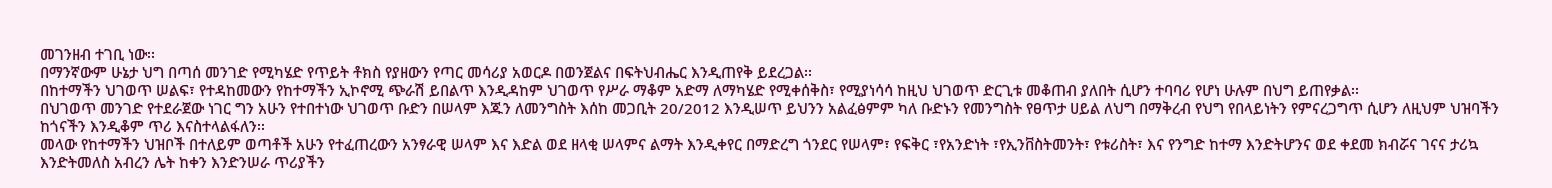መገንዘብ ተገቢ ነው፡፡
በማንኛውም ሁኔታ ህግ በጣሰ መንገድ የሚካሄድ የጥይት ቶክስ የያዘውን የጣር መሳሪያ አወርዶ በወንጀልና በፍትህብሔር እንዲጠየቅ ይደረጋል፡፡
በከተማችን ህገወጥ ሠልፍ፣ የተዳከመውን የከተማችን ኢኮኖሚ ጭራሽ ይበልጥ እንዲዳከም ህገወጥ የሥራ ማቆም አድማ ለማካሄድ የሚቀሰቅስ፣ የሚያነሳሳ ከዚህ ህገወጥ ድርጊቱ መቆጠብ ያለበት ሲሆን ተባባሪ የሆነ ሁሉም በህግ ይጠየቃል፡፡
በህገወጥ መንገድ የተደራጀው ነገር ግን አሁን የተበተነው ህገወጥ ቡድን በሠላም እጁን ለመንግስት እሰከ መጋቢት 20/2012 እንዲሠጥ ይህንን አልፈፅምም ካለ ቡድኑን የመንግስት የፀጥታ ሀይል ለህግ በማቅረብ የህግ የበላይነትን የምናረጋግጥ ሲሆን ለዚህም ህዝባችን ከጎናችን እንዲቆም ጥሪ እናስተላልፋለን፡፡
መላው የከተማችን ህዝቦች በተለይም ወጣቶች አሁን የተፈጠረውን አንፃራዊ ሠላም እና እድል ወደ ዘላቂ ሠላምና ልማት እንዲቀየር በማድረግ ጎንደር የሠላም፣ የፍቅር ፣የአንድነት ፣የኢንቨስትመንት፣ የቱሪስት፣ እና የንግድ ከተማ እንድትሆንና ወደ ቀደመ ክብሯና ገናና ታሪኳ እንድትመለስ አብረን ሌት ከቀን እንድንሠራ ጥሪያችን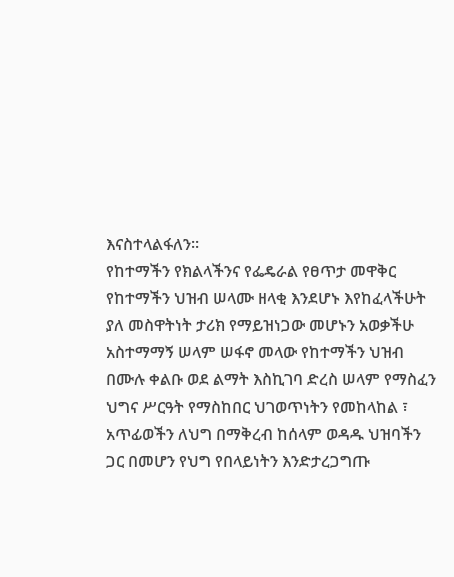እናስተላልፋለን፡፡
የከተማችን የክልላችንና የፌዴራል የፀጥታ መዋቅር የከተማችን ህዝብ ሠላሙ ዘላቂ እንደሆኑ እየከፈላችሁት ያለ መስዋትነት ታሪክ የማይዝነጋው መሆኑን አወቃችሁ አስተማማኝ ሠላም ሠፋኖ መላው የከተማችን ህዝብ በሙሉ ቀልቡ ወደ ልማት እስኪገባ ድረስ ሠላም የማስፈን ህግና ሥርዓት የማስከበር ህገወጥነትን የመከላከል ፣ አጥፊወችን ለህግ በማቅረብ ከሰላም ወዳዱ ህዝባችን ጋር በመሆን የህግ የበላይነትን እንድታረጋግጡ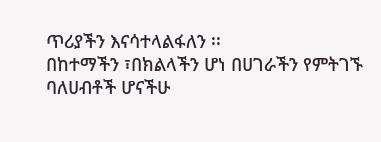ጥሪያችን እናሳተላልፋለን ፡፡
በከተማችን ፣በክልላችን ሆነ በሀገራችን የምትገኙ ባለሀብቶች ሆናችሁ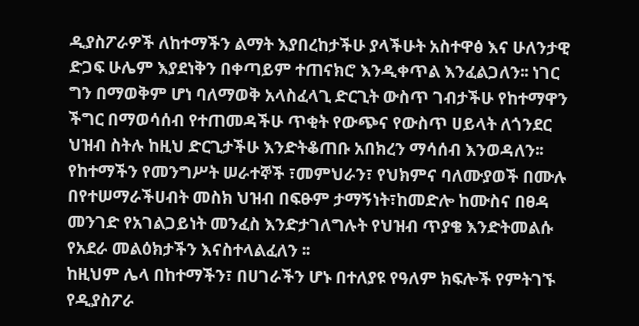ዲያስፖራዎች ለከተማችን ልማት እያበረከታችሁ ያላችሁት አስተዋፅ እና ሁለንታዊ ድጋፍ ሁሌም እያደነቅን በቀጣይም ተጠናክሮ እንዲቀጥል እንፈልጋለን፡፡ ነገር ግን በማወቅም ሆነ ባለማወቅ አላስፈላጊ ድርጊት ውስጥ ገብታችሁ የከተማዋን ችግር በማወሳሰብ የተጠመዳችሁ ጥቂት የውጭና የውስጥ ሀይላት ለጎንደር ህዝብ ስትሉ ከዚህ ድርጊታችሁ እንድትቆጠቡ አበክረን ማሳሰብ እንወዳለን፡፡
የከተማችን የመንግሥት ሠራተኞች ፣መምህራን፣ የህክምና ባለሙያወች በሙሉ በየተሠማራችሀብት መስክ ህዝብ በፍፁም ታማኝነት፣ከመድሎ ከሙስና በፀዳ መንገድ የአገልጋይነት መንፈስ እንድታገለግሉት የህዝብ ጥያቄ እንድትመልሱ የአደራ መልዕክታችን እናስተላልፈለን ፡፡
ከዚህም ሌላ በከተማችን፣ በሀገራችን ሆኑ በተለያዩ የዓለም ክፍሎች የምትገኙ የዲያስፖራ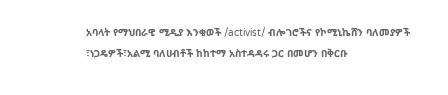አባላት የማህበራዊ ሚዲያ እንቂወች /activist/ ብሎገሮችና የኮሚኒኬሸን ባለመያዎች ፣ነጋዴዎች፣አልሚ ባለሀብቶች ከከተማ አስተዳዳሩ ጋር በመሆን በቅርቡ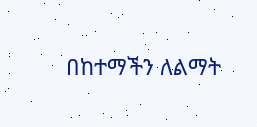በከተማችን ለልማት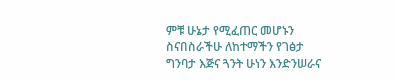ምቹ ሁኔታ የሚፈጠር መሆኑን ስናበስራችሁ ለከተማችን የገፅታ ግንባታ እጅና ጓንት ሁነን እንድንሠራና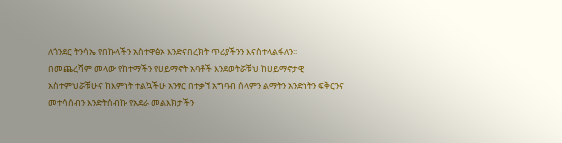ለጎንደር ትንሳኤ የበኩላችን አስተዋፅኦ እንድናበረክት ጥሪያችንን እናስተላልፋለን፡፡
በመጨረሻም መላው የከተማችን የሀይማኖት አባቶች እንደወትሯቹህ ከሀይማኖታዊ አስተምህሯቹሁና ከእምነት ተልኳችሁ አንፃር በተቃኘ አግባብ ሰላምን ልማትን አንድነትን ፍቅርንና መተሳሰብን እንድትሰብኩ የአደራ መልእክታችን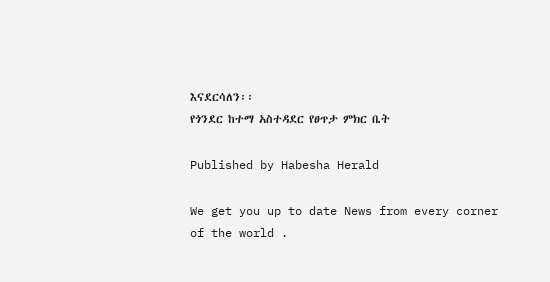እናደርሳለን፡፡
የጎንደር ከተማ አስተዳደር የፀጥታ ምክር ቤት

Published by Habesha Herald

We get you up to date News from every corner of the world .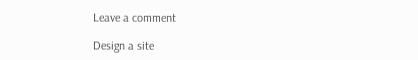Leave a comment

Design a site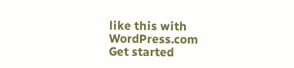like this with WordPress.com
Get started